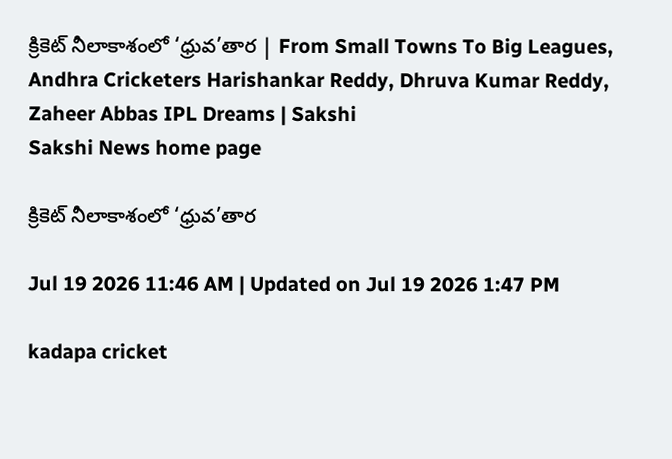క్రికెట్‌ నీలాకాశంలో ‘ధ్రువ’తార | From Small Towns To Big Leagues, Andhra Cricketers Harishankar Reddy, Dhruva Kumar Reddy, Zaheer Abbas IPL Dreams | Sakshi
Sakshi News home page

క్రికెట్‌ నీలాకాశంలో ‘ధ్రువ’తార

Jul 19 2026 11:46 AM | Updated on Jul 19 2026 1:47 PM

kadapa cricket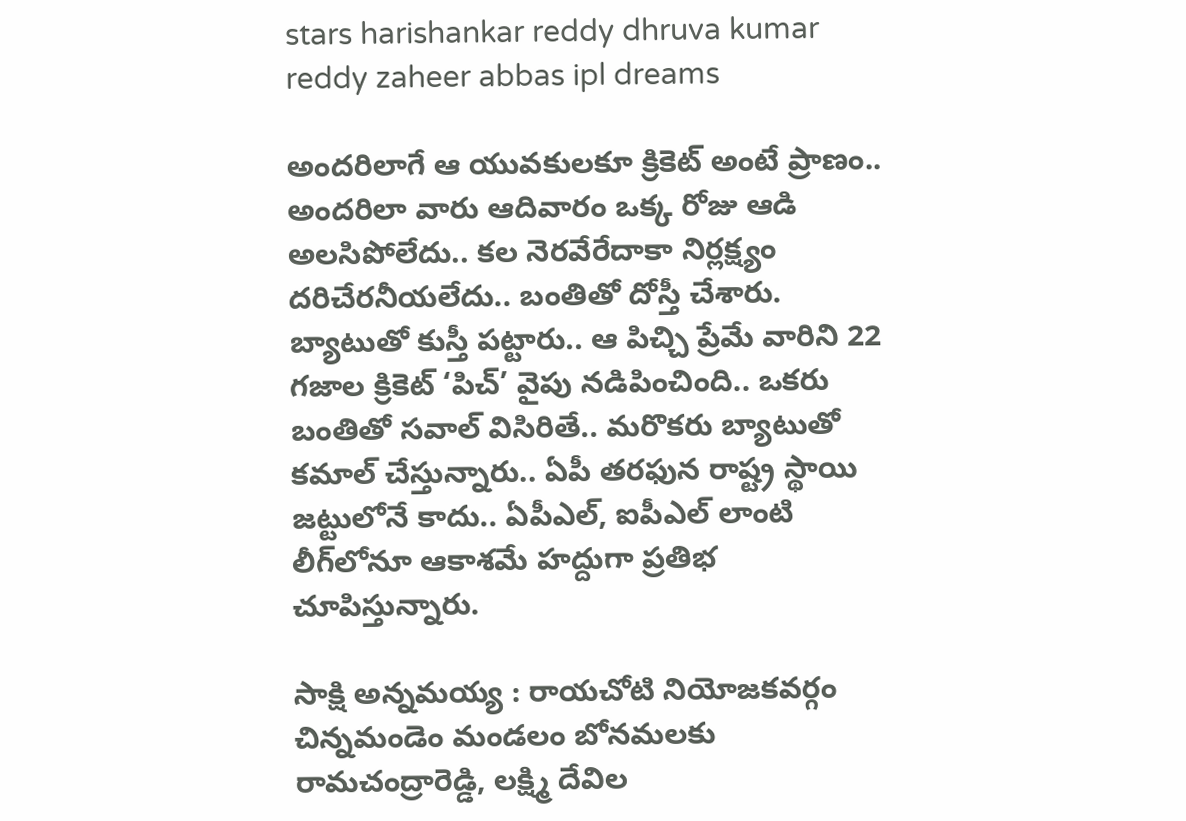stars harishankar reddy dhruva kumar reddy zaheer abbas ipl dreams

అందరిలాగే ఆ యువకులకూ క్రికెట్‌ అంటే ప్రాణం.. అందరిలా వారు ఆదివారం ఒక్క రోజు ఆడి అలసిపోలేదు.. కల నెరవేరేదాకా నిర్లక్ష్యం దరిచేరనీయలేదు.. బంతితో దోస్తీ చేశారు.  బ్యాటుతో కుస్తీ పట్టారు.. ఆ పిచ్చి ప్రేమే వారిని 22 గజాల క్రికెట్‌ ‘పిచ్‌’ వైపు నడిపించింది.. ఒకరు బంతితో సవాల్‌ విసిరితే.. మరొకరు బ్యాటుతో కమాల్‌ చేస్తున్నారు.. ఏపీ తరఫున రాష్ట్ర స్థాయి జట్టులోనే కాదు.. ఏపీఎల్, ఐపీఎల్‌ లాంటి లీగ్‌లోనూ ఆకాశమే హద్దుగా ప్రతిభ చూపిస్తున్నారు.

సాక్షి అన్నమయ్య : రాయచోటి నియోజకవర్గం చిన్నమండెం మండలం బోనమలకు రామచంద్రారెడ్డి, లక్ష్మి దేవిల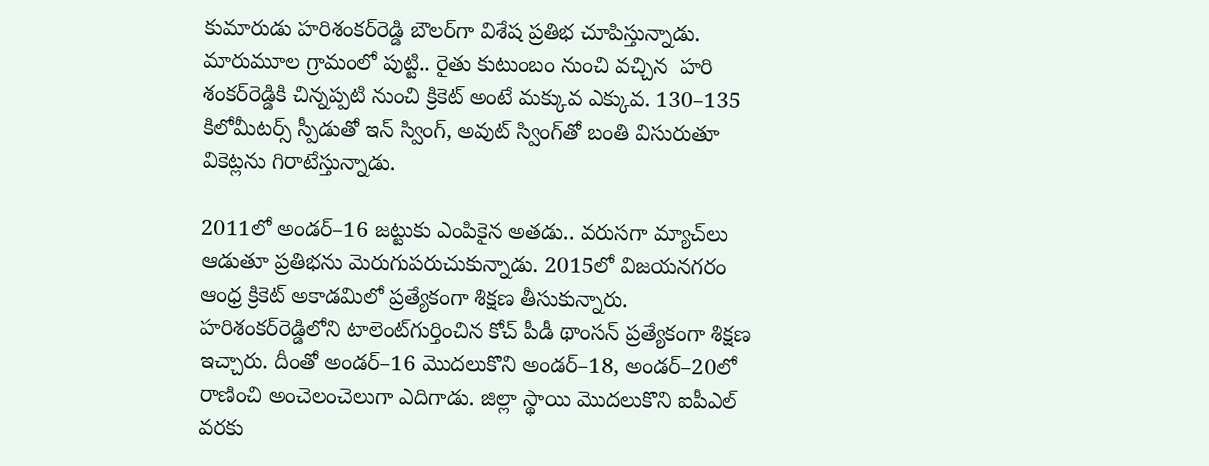కుమారుడు హరిశంకర్‌రెడ్డి బౌలర్‌గా విశేష ప్రతిభ చూపిస్తున్నాడు. మారుమూల గ్రామంలో పుట్టి.. రైతు కుటుంబం నుంచి వచ్చిన  హరి శంకర్‌రెడ్డికి చిన్నప్పటి నుంచి క్రికెట్‌ అంటే మక్కువ ఎక్కువ. 130–135 కిలోమీటర్స్‌ స్పీడుతో ఇన్‌ స్వింగ్, అవుట్‌ స్వింగ్‌తో బంతి విసురుతూ వికెట్లను గిరాటేస్తున్నాడు.

2011లో అండర్‌–16 జట్టుకు ఎంపికైన అతడు.. వరుసగా మ్యాచ్‌లు ఆడుతూ ప్రతిభను మెరుగుపరుచుకున్నాడు. 2015లో విజయనగరం ఆంధ్ర క్రికెట్‌ అకాడమిలో ప్రత్యేకంగా శిక్షణ తీసుకున్నారు. హరిశంకర్‌రెడ్డిలోని టాలెంట్‌గుర్తించిన కోచ్‌ పీడీ థాంసన్‌ ప్రత్యేకంగా శిక్షణ ఇచ్చారు. దీంతో అండర్‌–16 మొదలుకొని అండర్‌–18, అండర్‌–20లో రాణించి అంచెలంచెలుగా ఎదిగాడు. జిల్లా స్థాయి మొదలుకొని ఐపీఎల్‌ వరకు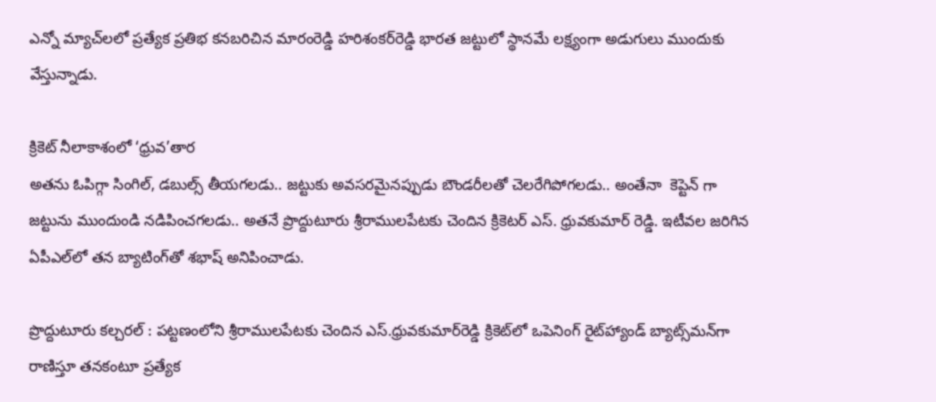ఎన్నో మ్యాచ్‌లలో ప్రత్యేక ప్రతిభ కనబరిచిన మారంరెడ్డి హరిశంకర్‌రెడ్డి భారత జట్టులో స్థానమే లక్ష్యంగా అడుగులు ముందుకు వేస్తున్నాడు.

క్రికెట్‌ నీలాకాశంలో ‘ధ్రువ’తార
అతను ఓపిగ్గా సింగిల్, డబుల్స్‌ తీయగలడు.. జట్టుకు అవసరమైనప్పుడు బౌండరీలతో చెలరేగిపోగలడు.. అంతేనా  కెప్టెన్ గా జట్టును ముందుండి నడిపించగలడు.. అతనే ప్రొద్దుటూరు శ్రీరాములపేటకు చెందిన క్రికెటర్‌ ఎస్‌. ధ్రువకుమార్‌ రెడ్డి. ఇటీవల జరిగిన ఏపీఎల్‌లో తన బ్యాటింగ్‌తో శభాష్‌ అనిపించాడు.

ప్రొద్దుటూరు కల్చరల్‌ : పట్టణంలోని శ్రీరాములపేటకు చెందిన ఎస్‌.ధ్రువకుమార్‌రెడ్డి క్రికెట్‌లో ఒపెనింగ్‌ రైట్‌హ్యాండ్‌ బ్యాట్స్‌మన్‌గా రాణిస్తూ తనకంటూ ప్రత్యేక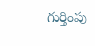గుర్తింపు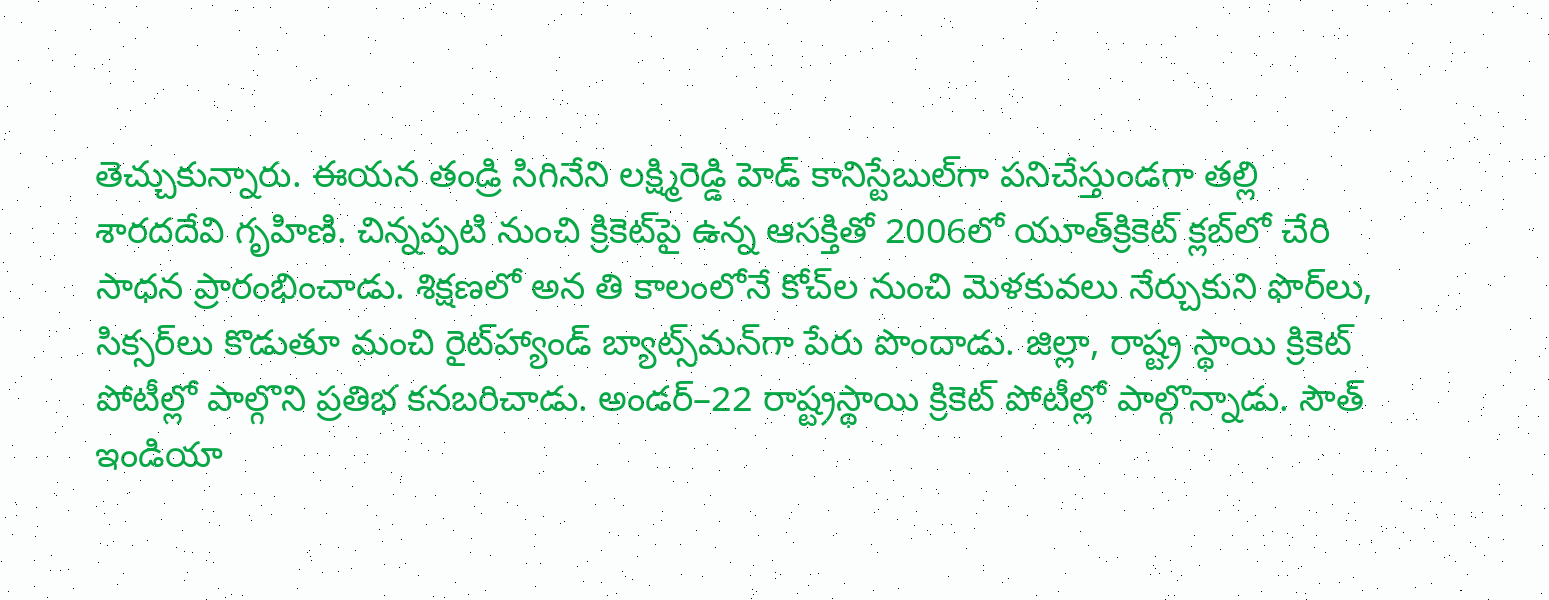తెచ్చుకున్నారు. ఈయన తండ్రి సిగినేని లక్ష్మిరెడ్డి హెడ్‌ కానిస్టేబుల్‌గా పనిచేస్తుండగా తల్లి శారదదేవి గృహిణి. చిన్నప్పటి నుంచి క్రికెట్‌పై ఉన్న ఆసక్తితో 2006లో యూత్‌క్రికెట్‌ క్లబ్‌లో చేరి సాధన ప్రారంభించాడు. శిక్షణలో అన తి కాలంలోనే కోచ్‌ల నుంచి మెళకువలు నేర్చుకుని ఫొర్‌లు, సిక్సర్‌లు కొడుతూ మంచి రైట్‌హ్యాండ్‌ బ్యాట్స్‌మన్‌గా పేరు పొందాడు. జిల్లా, రాష్ట్ర స్థాయి క్రికెట్‌ పోటీల్లో పాల్గొని ప్రతిభ కనబరిచాడు. అండర్‌–22 రాష్ట్రస్థాయి క్రికెట్‌ పోటీల్లో పాల్గొన్నాడు. సౌత్‌ ఇండియా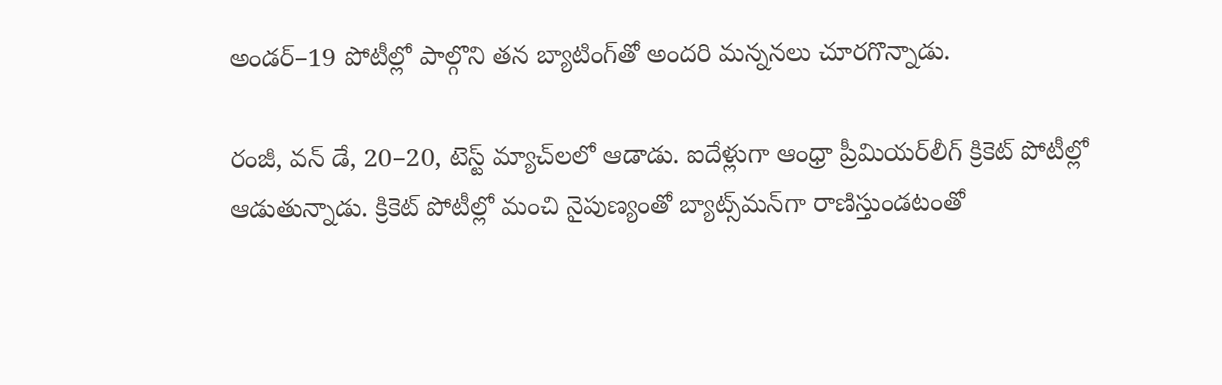అండర్‌–19 పోటీల్లో పాల్గొని తన బ్యాటింగ్‌తో అందరి మన్ననలు చూరగొన్నాడు.

రంజీ, వన్‌ డే, 20–20, టెస్ట్‌ మ్యాచ్‌లలో ఆడాడు. ఐదేళ్లుగా ఆంధ్రా ప్రీమియర్‌లీగ్‌ క్రికెట్‌ పోటీల్లో ఆడుతున్నాడు. క్రికెట్‌ పోటీల్లో మంచి నైపుణ్యంతో బ్యాట్స్‌మన్‌గా రాణిస్తుండటంతో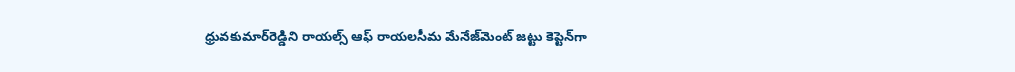ధ్రువకుమార్‌రెడ్డిని రాయల్స్‌ ఆఫ్‌ రాయలసీమ మేనేజ్‌మెంట్‌ జట్టు కెప్టెన్‌గా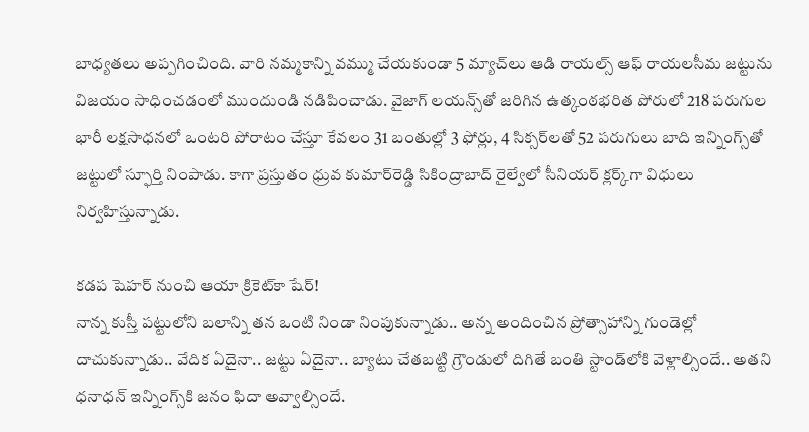బాధ్యతలు అప్పగించింది. వారి నమ్మకాన్ని వమ్ము చేయకుండా 5 మ్యాచ్‌లు ఆడి రాయల్స్‌ ఆఫ్‌ రాయలసీమ జట్టును విజయం సాధించడంలో ముందుండి నడిపించాడు. వైజాగ్‌ లయన్స్‌తో జరిగిన ఉత్కంఠభరిత పోరులో 218 పరుగుల భారీ లక్షసాధనలో ఒంటరి పోరాటం చేస్తూ కేవలం 31 బంతుల్లో 3 ఫోర్లు, 4 సిక్సర్‌లతో 52 పరుగులు బాది ఇన్నింగ్స్‌తో జట్టులో స్ఫూర్తి నింపాడు. కాగా ప్రస్తుతం ధ్రువ కుమార్‌రెడ్డి సికింద్రాబాద్‌ రైల్వేలో సీనియర్‌ క్లర్క్‌గా విధులు నిర్వహిస్తున్నాడు.

కడప షెహర్‌ నుంచి ఆయా క్రికెట్‌కా షేర్‌!
నాన్న కుస్తీ పట్టులోని బలాన్ని తన ఒంటి నిండా నింపుకున్నాడు.. అన్న అందించిన ప్రోత్సాహాన్ని గుండెల్లో దాచుకున్నాడు.. వేదిక ఏదైనా.. జట్టు ఏదైనా.. బ్యాటు చేతబట్టి గ్రౌండులో దిగితే బంతి స్టాండ్‌లోకి వెళ్లాల్సిందే.. అతని ధనాధన్‌ ఇన్నింగ్స్‌కి జనం ఫిదా అవ్వాల్సిందే.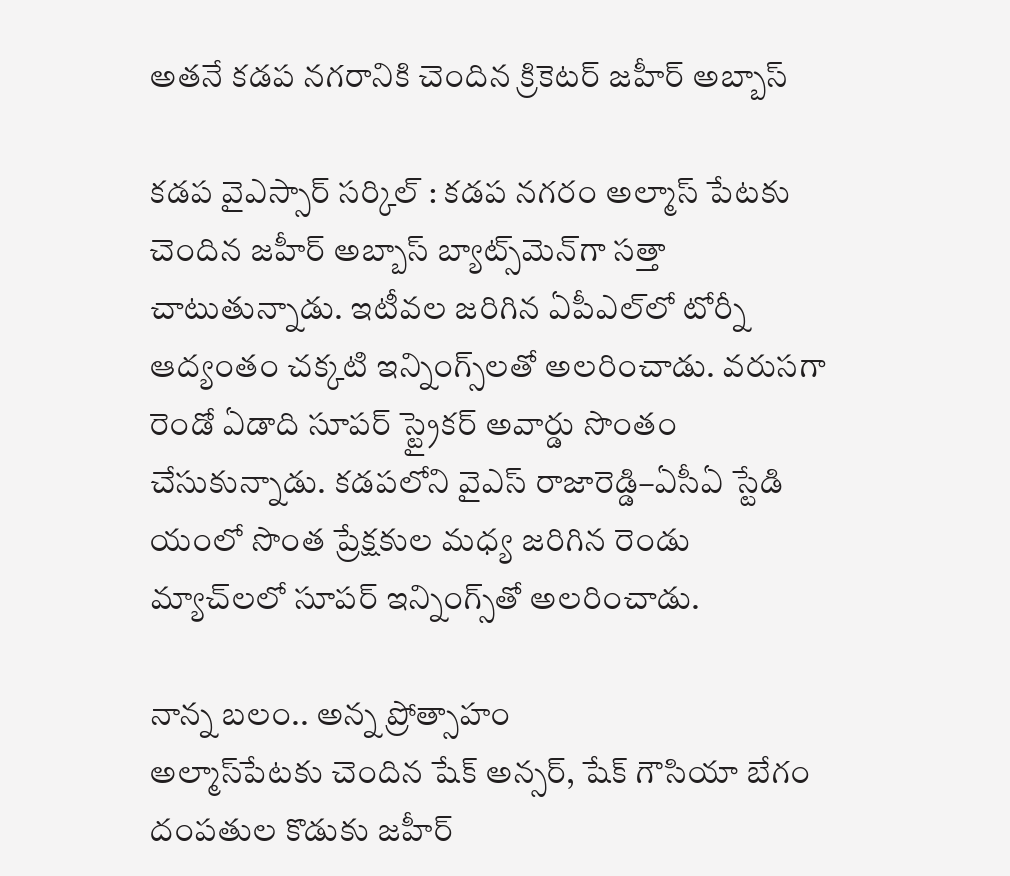అతనే కడప నగరానికి చెందిన క్రికెటర్‌ జహీర్‌ అబ్బాస్‌

కడప వైఎస్సార్‌ సర్కిల్‌ : కడప నగరం అల్మాస్‌ పేటకు చెందిన జహీర్‌ అబ్బాస్‌ బ్యాట్స్‌మెన్‌గా సత్తా చాటుతున్నాడు. ఇటీవల జరిగిన ఏపీఎల్‌లో టోర్నీ ఆద్యంతం చక్కటి ఇన్నింగ్స్‌లతో అలరించాడు. వరుసగా రెండో ఏడాది సూపర్‌ స్ట్రైకర్‌ అవార్డు సొంతం చేసుకున్నాడు. కడపలోని వైఎస్‌ రాజారెడ్డి–ఏసీఏ స్టేడి యంలో సొంత ప్రేక్షకుల మధ్య జరిగిన రెండు మ్యాచ్‌లలో సూపర్‌ ఇన్నింగ్స్‌తో అలరించాడు.

నాన్న బలం.. అన్న ప్రోత్సాహం
అల్మాస్‌పేటకు చెందిన షేక్‌ అన్సర్, షేక్‌ గౌసియా బేగం దంపతుల కొడుకు జహీర్‌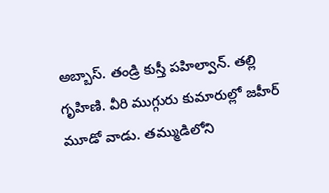అబ్బాస్‌. తండ్రి కుస్తీ పహిల్వాన్‌. తల్లి గృహిణి. వీరి ముగ్గురు కుమారుల్లో జహీర్‌  మూడో వాడు. తమ్ముడిలోని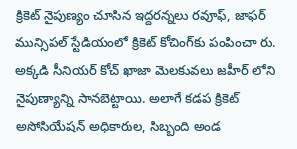క్రికెట్‌ నైపుణ్యం చూసిన ఇద్దరన్నలు రవూఫ్, జాఫర్‌   మున్సిపల్‌ స్టేడియంలో క్రికెట్‌ కోచింగ్‌కు పంపించా రు. అక్కడి సీనియర్‌ కోచ్‌ ఖాజా మెలకువలు జహీర్‌ లోని నైపుణ్యాన్ని సానబెట్టాయి. అలాగే కడప క్రికెట్‌ అసోసియేషన్‌ అధికారుల, సిబ్బంది అండ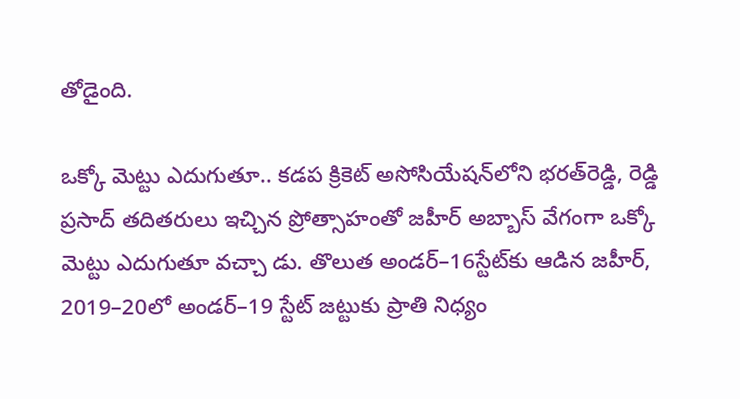తోడైంది.

ఒక్కో మెట్టు ఎదుగుతూ.. కడప క్రికెట్‌ అసోసియేషన్‌లోని భరత్‌రెడ్డి, రెడ్డి ప్రసాద్‌ తదితరులు ఇచ్చిన ప్రోత్సాహంతో జహీర్‌ అబ్బాస్‌ వేగంగా ఒక్కో మెట్టు ఎదుగుతూ వచ్చా డు. తొలుత అండర్‌–16స్టేట్‌కు ఆడిన జహీర్, 2019–20లో అండర్‌–19 స్టేట్‌ జట్టుకు ప్రాతి నిధ్యం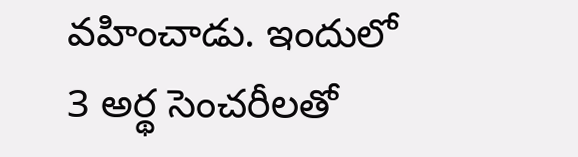వహించాడు. ఇందులో 3 అర్థ సెంచరీలతో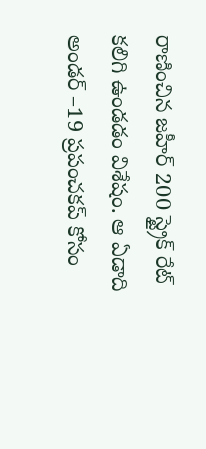రాణించిన జహీర్‌ 200 స్ట్రైక్‌ రేట్‌ కలిగి ఉండడం విశేషం. ఆ ఏడాది అండర్‌ –19 ప్రపంచకప్‌ కోసం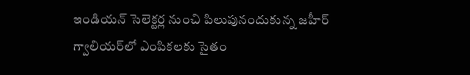ఇండియన్‌ సెలెక్టర్ల నుంచి పిలుపునందుకున్న జహీర్‌ గ్వాలియర్‌లో ఎంపికలకు సైతం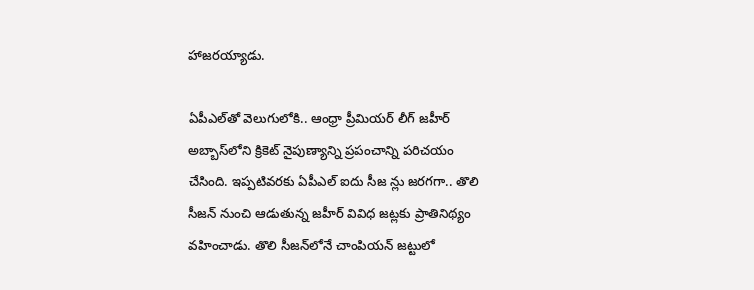హాజరయ్యాడు.

ఏపీఎల్‌తో వెలుగులోకి.. ఆంధ్రా ప్రీమియర్‌ లీగ్‌ జహీర్‌ అబ్బాస్‌లోని క్రికెట్‌ నైపుణ్యాన్ని ప్రపంచాన్ని పరిచయం చేసింది. ఇప్పటివరకు ఏపీఎల్‌ ఐదు సీజ న్లు జరగగా.. తొలి సీజన్‌ నుంచి ఆడుతున్న జహీర్‌ వివిధ జట్లకు ప్రాతినిథ్యం వహించాడు. తొలి సీజన్‌లోనే చాంపియన్‌ జట్టులో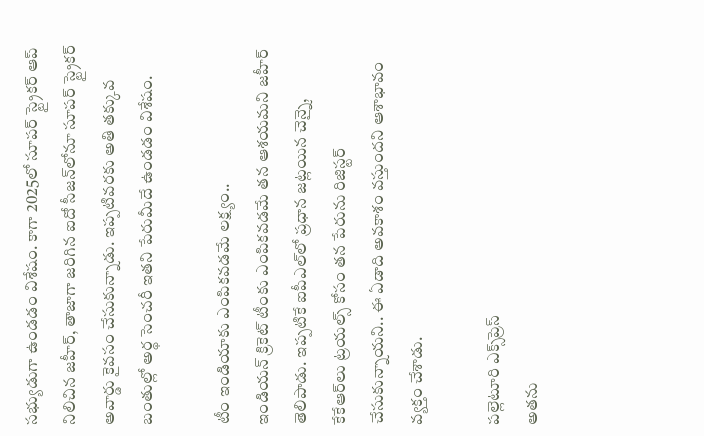సభ్యుడుగా ఉండడం విశేషం. కాగా 2025లో సూపర్‌ స్ట్రైకర్‌ ఆప్‌ నిలిచిన జహీర్, తాజాగా జరిగిన ఐదో సీజన్‌లోనూ సూపర్‌ స్ట్రైకర్‌ అవార్డు కైవసం చేసుకున్నాడు. ఇప్పటివరకు అతి తక్కువ బంతుల్లో అర్థ సెంచరీ ఇతని పేరుమీదే ఉండడం విశేషం.

టీం ఇండియాకు ఎంపికవడమే లక్ష్యం..
ఇండియన్‌ క్రికెట్‌ టీంకు ఎంపికవడమే తన ఆశయమని జహీర్‌ తెలిపాడు. ఇప్పటికే ఐపీఎల్‌లో ప్రధాన జట్లయిన చెన్నై, కేకేఆర్‌లు ట్రయల్స్‌ కోసం తన పేరును రిజిస్టర్‌ చేసుకున్నాయని.. ఈ ఏడాది అవకాశం వస్తుందని ఆశాభావం వ్యక్తం చేశాడు.

పల్లెటూరి ఎక్స్‌ప్రెస్‌
అతను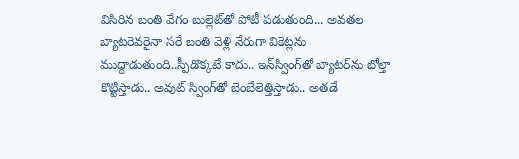విసిరిన బంతి వేగం బుల్లెట్‌తో పోటీ పడుతుంది... అవతల బ్యాటరెవరైనా సరే బంతి వెళ్లి నేరుగా వికెట్లను ముద్దాడుతుంది..స్పీడొక్కటే కాదు.. ఇన్‌స్వింగ్‌తో బ్యాటర్‌ను బోల్తా కొట్టిస్తాడు.. అవుట్‌ స్వింగ్‌తో బెంబేలెత్తిస్తాడు.. అతడే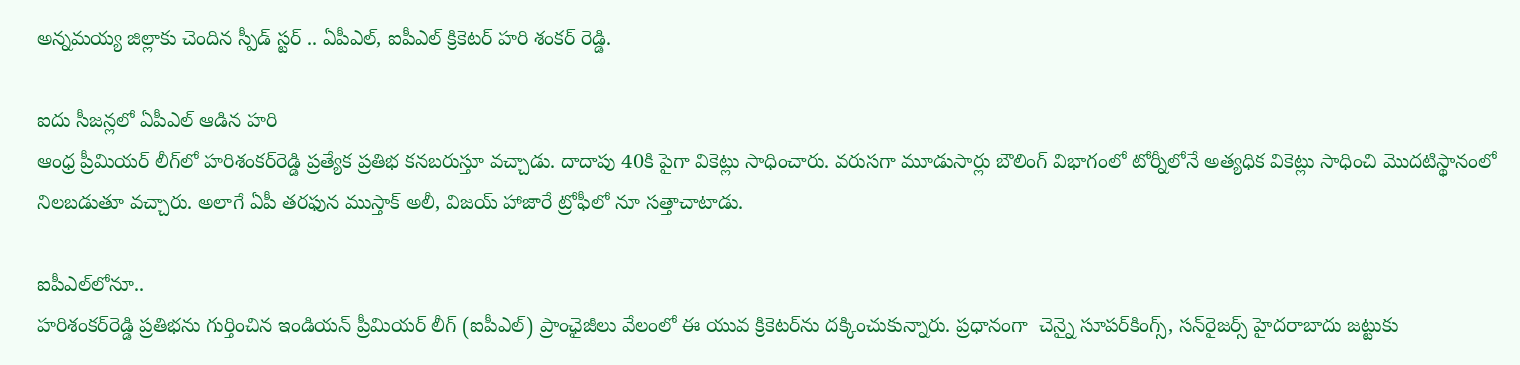అన్నమయ్య జిల్లాకు చెందిన స్పీడ్‌ స్టర్‌ .. ఏపీఎల్, ఐపీఎల్‌ క్రికెటర్‌ హరి శంకర్‌ రెడ్డి.

ఐదు సీజన్లలో ఏపీఎల్‌ ఆడిన హరి
ఆంధ్ర ప్రీమియర్‌ లీగ్‌లో హరిశంకర్‌రెడ్డి ప్రత్యేక ప్రతిభ కనబరుస్తూ వచ్చాడు. దాదాపు 40కి పైగా వికెట్లు సాధించారు. వరుసగా మూడుసార్లు బౌలింగ్‌ విభాగంలో టోర్నీలోనే అత్యధిక వికెట్లు సాధించి మొదటిస్థానంలో నిలబడుతూ వచ్చారు. అలాగే ఏపీ తరఫున ముస్తాక్‌ అలీ, విజయ్‌ హాజారే ట్రోఫీలో నూ సత్తాచాటాడు.

ఐపీఎల్‌లోనూ..
హరిశంకర్‌రెడ్డి ప్రతిభను గుర్తించిన ఇండియన్‌ ప్రీమియర్‌ లీగ్‌ (ఐపీఎల్‌) ప్రాంఛైజీలు వేలంలో ఈ యువ క్రికెటర్‌ను దక్కించుకున్నారు. ప్రధానంగా  చెన్నై సూపర్‌కింగ్స్, సన్‌రైజర్స్‌ హైదరాబాదు జట్టుకు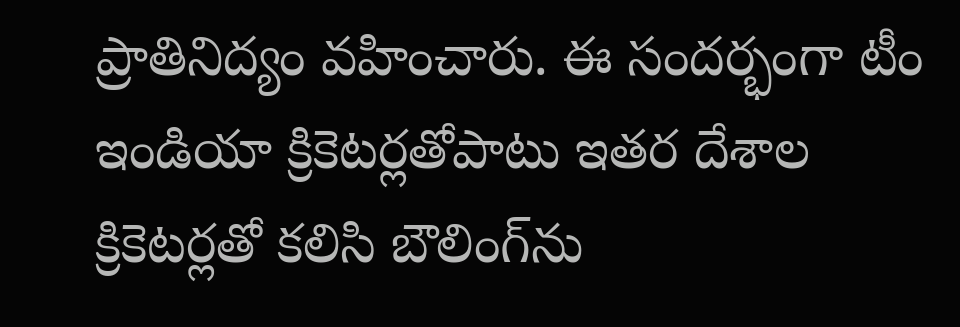ప్రాతినిద్యం వహించారు. ఈ సందర్భంగా టీం ఇండియా క్రికెటర్లతోపాటు ఇతర దేశాల క్రికెటర్లతో కలిసి బౌలింగ్‌ను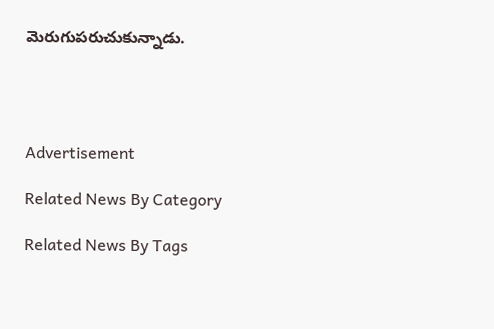మెరుగుపరుచుకున్నాడు.




Advertisement

Related News By Category

Related News By Tags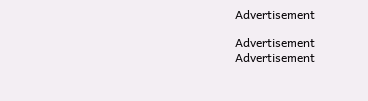Advertisement

Advertisement
Advertisement